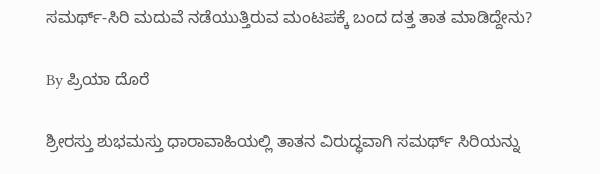ಸಮರ್ಥ್-ಸಿರಿ ಮದುವೆ ನಡೆಯುತ್ತಿರುವ ಮಂಟಪಕ್ಕೆ ಬಂದ ದತ್ತ ತಾತ ಮಾಡಿದ್ದೇನು?

By ಪ್ರಿಯಾ ದೊರೆ

ಶ್ರೀರಸ್ತು ಶುಭಮಸ್ತು ಧಾರಾವಾಹಿಯಲ್ಲಿ ತಾತನ ವಿರುದ್ಧವಾಗಿ ಸಮರ್ಥ್ ಸಿರಿಯನ್ನು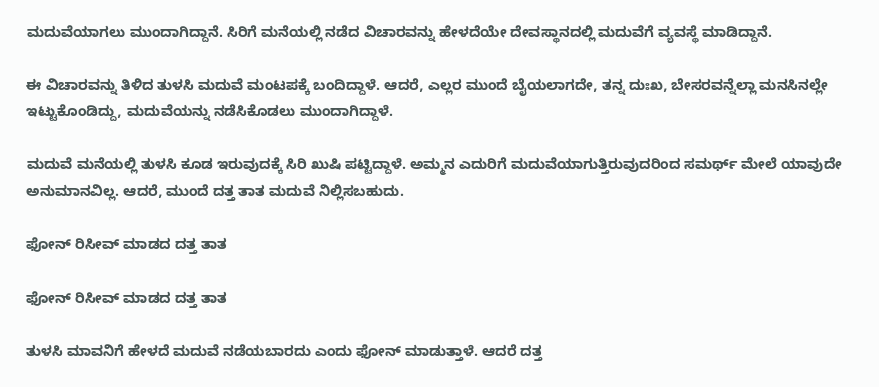ಮದುವೆಯಾಗಲು ಮುಂದಾಗಿದ್ದಾನೆ. ಸಿರಿಗೆ ಮನೆಯಲ್ಲಿ ನಡೆದ ವಿಚಾರವನ್ನು ಹೇಳದೆಯೇ ದೇವಸ್ಥಾನದಲ್ಲಿ ಮದುವೆಗೆ ವ್ಯವಸ್ಥೆ ಮಾಡಿದ್ದಾನೆ.

ಈ ವಿಚಾರವನ್ನು ತಿಳಿದ ತುಳಸಿ ಮದುವೆ ಮಂಟಪಕ್ಕೆ ಬಂದಿದ್ದಾಳೆ. ಆದರೆ, ಎಲ್ಲರ ಮುಂದೆ ಬೈಯಲಾಗದೇ, ತನ್ನ ದುಃಖ, ಬೇಸರವನ್ನೆಲ್ಲಾ ಮನಸಿನಲ್ಲೇ ಇಟ್ಟುಕೊಂಡಿದ್ದು, ಮದುವೆಯನ್ನು ನಡೆಸಿಕೊಡಲು ಮುಂದಾಗಿದ್ದಾಳೆ.

ಮದುವೆ ಮನೆಯಲ್ಲಿ ತುಳಸಿ ಕೂಡ ಇರುವುದಕ್ಕೆ ಸಿರಿ ಖುಷಿ ಪಟ್ಟಿದ್ದಾಳೆ. ಅಮ್ಮನ ಎದುರಿಗೆ ಮದುವೆಯಾಗುತ್ತಿರುವುದರಿಂದ ಸಮರ್ಥ್ ಮೇಲೆ ಯಾವುದೇ ಅನುಮಾನವಿಲ್ಲ. ಆದರೆ, ಮುಂದೆ ದತ್ತ ತಾತ ಮದುವೆ ನಿಲ್ಲಿಸಬಹುದು.

ಫೋನ್ ರಿಸೀವ್ ಮಾಡದ ದತ್ತ ತಾತ

ಫೋನ್ ರಿಸೀವ್ ಮಾಡದ ದತ್ತ ತಾತ

ತುಳಸಿ ಮಾವನಿಗೆ ಹೇಳದೆ ಮದುವೆ ನಡೆಯಬಾರದು ಎಂದು ಫೋನ್ ಮಾಡುತ್ತಾಳೆ. ಆದರೆ ದತ್ತ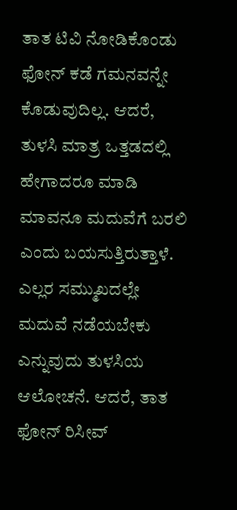ತಾತ ಟಿವಿ ನೋಡಿಕೊಂಡು ಫೋನ್ ಕಡೆ ಗಮನವನ್ನೇ ಕೊಡುವುದಿಲ್ಲ. ಆದರೆ, ತುಳಸಿ ಮಾತ್ರ ಒತ್ತಡದಲ್ಲಿ ಹೇಗಾದರೂ ಮಾಡಿ ಮಾವನೂ ಮದುವೆಗೆ ಬರಲಿ ಎಂದು ಬಯಸುತ್ತಿರುತ್ತಾಳೆ. ಎಲ್ಲರ ಸಮ್ಮುಖದಲ್ಲೇ ಮದುವೆ ನಡೆಯಬೇಕು ಎನ್ನುವುದು ತುಳಸಿಯ ಆಲೋಚನೆ. ಆದರೆ, ತಾತ ಫೋನ್ ರಿಸೀವ್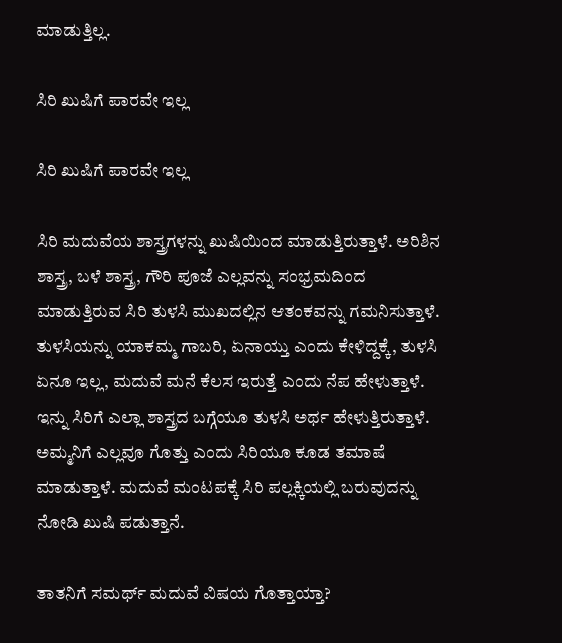ಮಾಡುತ್ತಿಲ್ಲ.

ಸಿರಿ ಖುಷಿಗೆ ಪಾರವೇ ಇಲ್ಲ

ಸಿರಿ ಖುಷಿಗೆ ಪಾರವೇ ಇಲ್ಲ

ಸಿರಿ ಮದುವೆಯ ಶಾಸ್ತ್ರಗಳನ್ನು ಖುಷಿಯಿಂದ ಮಾಡುತ್ತಿರುತ್ತಾಳೆ. ಅರಿಶಿನ ಶಾಸ್ತ್ರ, ಬಳೆ ಶಾಸ್ತ್ರ, ಗೌರಿ ಪೂಜೆ ಎಲ್ಲವನ್ನು ಸಂಭ್ರಮದಿಂದ ಮಾಡುತ್ತಿರುವ ಸಿರಿ ತುಳಸಿ ಮುಖದಲ್ಲಿನ ಆತಂಕವನ್ನು ಗಮನಿಸುತ್ತಾಳೆ. ತುಳಸಿಯನ್ನು ಯಾಕಮ್ಮ ಗಾಬರಿ, ಏನಾಯ್ತು ಎಂದು ಕೇಳಿದ್ದಕ್ಕೆ, ತುಳಸಿ ಏನೂ ಇಲ್ಲ, ಮದುವೆ ಮನೆ ಕೆಲಸ ಇರುತ್ತೆ ಎಂದು ನೆಪ ಹೇಳುತ್ತಾಳೆ. ಇನ್ನು ಸಿರಿಗೆ ಎಲ್ಲಾ ಶಾಸ್ತ್ರದ ಬಗ್ಗೆಯೂ ತುಳಸಿ ಅರ್ಥ ಹೇಳುತ್ತಿರುತ್ತಾಳೆ. ಅಮ್ಮನಿಗೆ ಎಲ್ಲವೂ ಗೊತ್ತು ಎಂದು ಸಿರಿಯೂ ಕೂಡ ತಮಾಷೆ ಮಾಡುತ್ತಾಳೆ. ಮದುವೆ ಮಂಟಪಕ್ಕೆ ಸಿರಿ ಪಲ್ಲಕ್ಕಿಯಲ್ಲಿ ಬರುವುದನ್ನು ನೋಡಿ ಖುಷಿ ಪಡುತ್ತಾನೆ.

ತಾತನಿಗೆ ಸಮರ್ಥ್ ಮದುವೆ ವಿಷಯ ಗೊತ್ತಾಯ್ತಾ?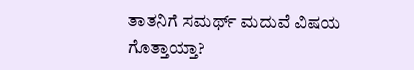ತಾತನಿಗೆ ಸಮರ್ಥ್ ಮದುವೆ ವಿಷಯ ಗೊತ್ತಾಯ್ತಾ?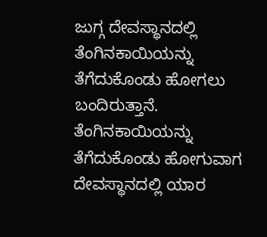ಜುಗ್ಗ ದೇವಸ್ಥಾನದಲ್ಲಿ ತೆಂಗಿನಕಾಯಿಯನ್ನು ತೆಗೆದುಕೊಂಡು ಹೋಗಲು ಬಂದಿರುತ್ತಾನೆ. ತೆಂಗಿನಕಾಯಿಯನ್ನು ತೆಗೆದುಕೊಂಡು ಹೋಗುವಾಗ ದೇವಸ್ಥಾನದಲ್ಲಿ ಯಾರ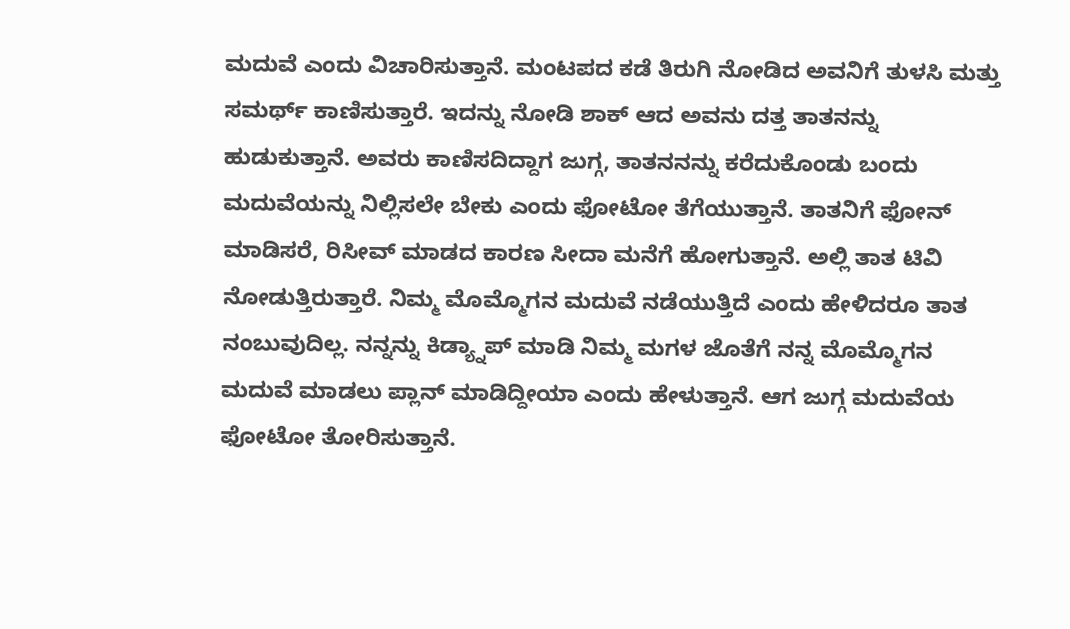ಮದುವೆ ಎಂದು ವಿಚಾರಿಸುತ್ತಾನೆ. ಮಂಟಪದ ಕಡೆ ತಿರುಗಿ ನೋಡಿದ ಅವನಿಗೆ ತುಳಸಿ ಮತ್ತು ಸಮರ್ಥ್ ಕಾಣಿಸುತ್ತಾರೆ. ಇದನ್ನು ನೋಡಿ ಶಾಕ್ ಆದ ಅವನು ದತ್ತ ತಾತನನ್ನು ಹುಡುಕುತ್ತಾನೆ. ಅವರು ಕಾಣಿಸದಿದ್ದಾಗ ಜುಗ್ಗ, ತಾತನನನ್ನು ಕರೆದುಕೊಂಡು ಬಂದು ಮದುವೆಯನ್ನು ನಿಲ್ಲಿಸಲೇ ಬೇಕು ಎಂದು ಫೋಟೋ ತೆಗೆಯುತ್ತಾನೆ. ತಾತನಿಗೆ ಫೋನ್ ಮಾಡಿಸರೆ, ರಿಸೀವ್ ಮಾಡದ ಕಾರಣ ಸೀದಾ ಮನೆಗೆ ಹೋಗುತ್ತಾನೆ. ಅಲ್ಲಿ ತಾತ ಟಿವಿ ನೋಡುತ್ತಿರುತ್ತಾರೆ. ನಿಮ್ಮ ಮೊಮ್ಮೊಗನ ಮದುವೆ ನಡೆಯುತ್ತಿದೆ ಎಂದು ಹೇಳಿದರೂ ತಾತ ನಂಬುವುದಿಲ್ಲ. ನನ್ನನ್ನು ಕಿಡ್ಯ್ನಾಪ್ ಮಾಡಿ ನಿಮ್ಮ ಮಗಳ ಜೊತೆಗೆ ನನ್ನ ಮೊಮ್ಮೊಗನ ಮದುವೆ ಮಾಡಲು ಪ್ಲಾನ್ ಮಾಡಿದ್ದೀಯಾ ಎಂದು ಹೇಳುತ್ತಾನೆ. ಆಗ ಜುಗ್ಗ ಮದುವೆಯ ಫೋಟೋ ತೋರಿಸುತ್ತಾನೆ.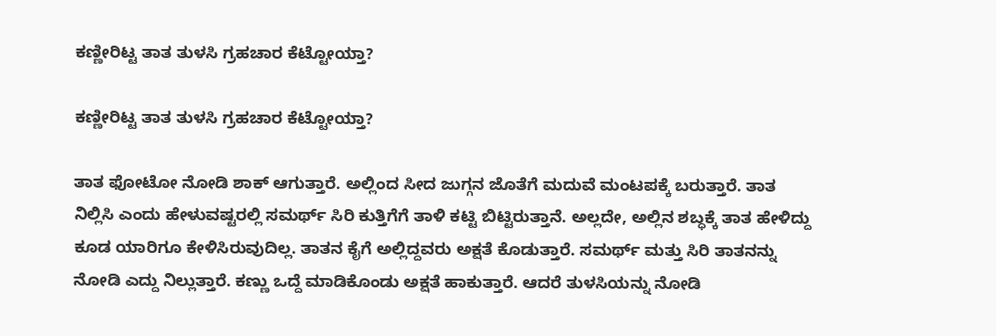ಕಣ್ಣೀರಿಟ್ಟ ತಾತ ತುಳಸಿ ಗ್ರಹಚಾರ ಕೆಟ್ಟೋಯ್ತಾ?

ಕಣ್ಣೀರಿಟ್ಟ ತಾತ ತುಳಸಿ ಗ್ರಹಚಾರ ಕೆಟ್ಟೋಯ್ತಾ?

ತಾತ ಫೋಟೋ ನೋಡಿ ಶಾಕ್ ಆಗುತ್ತಾರೆ. ಅಲ್ಲಿಂದ ಸೀದ ಜುಗ್ಗನ ಜೊತೆಗೆ ಮದುವೆ ಮಂಟಪಕ್ಕೆ ಬರುತ್ತಾರೆ. ತಾತ ನಿಲ್ಲಿಸಿ ಎಂದು ಹೇಳುವಷ್ಟರಲ್ಲಿ ಸಮರ್ಥ್ ಸಿರಿ ಕುತ್ತಿಗೆಗೆ ತಾಳಿ ಕಟ್ಟಿ ಬಿಟ್ಟಿರುತ್ತಾನೆ. ಅಲ್ಲದೇ, ಅಲ್ಲಿನ ಶಬ್ಧಕ್ಕೆ ತಾತ ಹೇಳಿದ್ದು ಕೂಡ ಯಾರಿಗೂ ಕೇಳಿಸಿರುವುದಿಲ್ಲ. ತಾತನ ಕೈಗೆ ಅಲ್ಲಿದ್ದವರು ಅಕ್ಷತೆ ಕೊಡುತ್ತಾರೆ. ಸಮರ್ಥ್ ಮತ್ತು ಸಿರಿ ತಾತನನ್ನು ನೋಡಿ ಎದ್ದು ನಿಲ್ಲುತ್ತಾರೆ. ಕಣ್ಣು ಒದ್ದೆ ಮಾಡಿಕೊಂಡು ಅಕ್ಷತೆ ಹಾಕುತ್ತಾರೆ. ಆದರೆ ತುಳಸಿಯನ್ನು ನೋಡಿ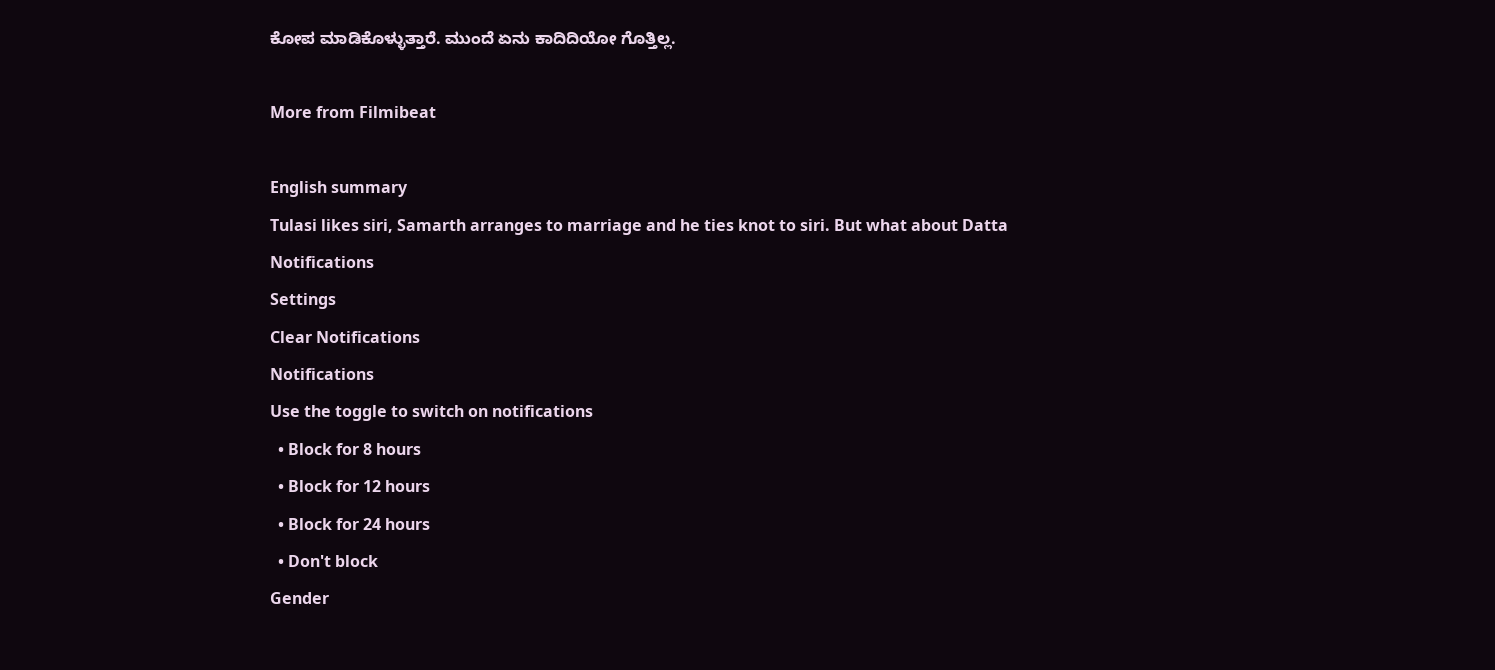ಕೋಪ ಮಾಡಿಕೊಳ್ಳುತ್ತಾರೆ. ಮುಂದೆ ಏನು ಕಾದಿದಿಯೋ ಗೊತ್ತಿಲ್ಲ.

More from Filmibeat

English summary
Tulasi likes siri, Samarth arranges to marriage and he ties knot to siri. But what about Datta
Notifications
Settings
Clear Notifications
Notifications
Use the toggle to switch on notifications
  • Block for 8 hours
  • Block for 12 hours
  • Block for 24 hours
  • Don't block
Gender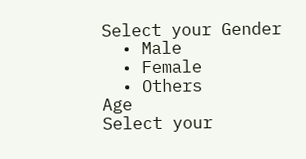Select your Gender
  • Male
  • Female
  • Others
Age
Select your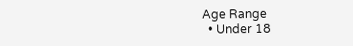Age Range
  • Under 18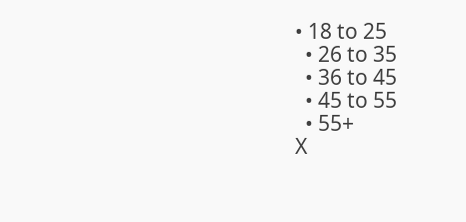• 18 to 25
  • 26 to 35
  • 36 to 45
  • 45 to 55
  • 55+
X